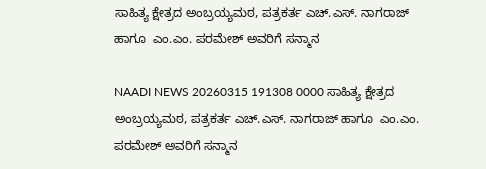ಸಾಹಿತ್ಯ ಕ್ಷೇತ್ರದ ಅಂಬ್ರಯ್ಯಮಠ, ಪತ್ರಕರ್ತ ಎಚ್.ಎಸ್. ನಾಗರಾಜ್ ಹಾಗೂ  ಎಂ.ಎಂ. ಪರಮೇಶ್ ಅವರಿಗೆ ಸನ್ಮಾನ

NAADI NEWS 20260315 191308 0000 ಸಾಹಿತ್ಯ ಕ್ಷೇತ್ರದ ಅಂಬ್ರಯ್ಯಮಠ, ಪತ್ರಕರ್ತ ಎಚ್.ಎಸ್. ನಾಗರಾಜ್ ಹಾಗೂ  ಎಂ.ಎಂ. ಪರಮೇಶ್ ಅವರಿಗೆ ಸನ್ಮಾನ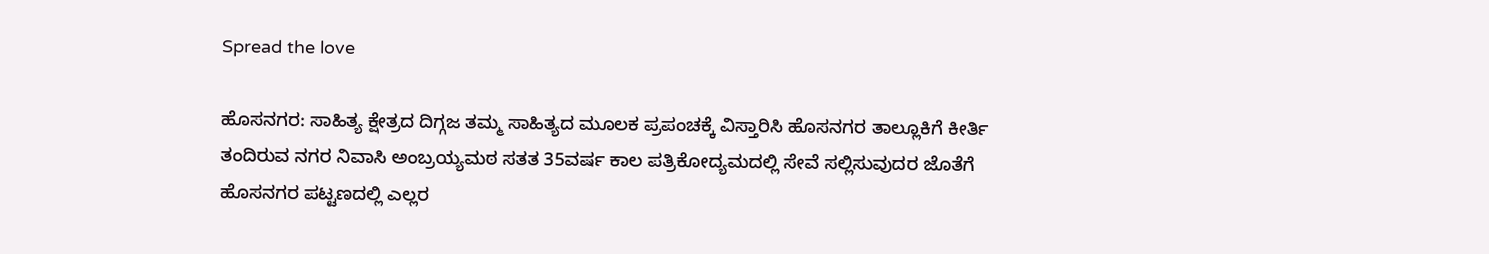Spread the love

ಹೊಸನಗರ: ಸಾಹಿತ್ಯ ಕ್ಷೇತ್ರದ ದಿಗ್ಗಜ ತಮ್ಮ ಸಾಹಿತ್ಯದ ಮೂಲಕ ಪ್ರಪಂಚಕ್ಕೆ ವಿಸ್ತಾರಿಸಿ ಹೊಸನಗರ ತಾಲ್ಲೂಕಿಗೆ ಕೀರ್ತಿ ತಂದಿರುವ ನಗರ ನಿವಾಸಿ ಅಂಬ್ರಯ್ಯಮಠ ಸತತ 35ವರ್ಷ ಕಾಲ ಪತ್ರಿಕೋದ್ಯಮದಲ್ಲಿ ಸೇವೆ ಸಲ್ಲಿಸುವುದರ ಜೊತೆಗೆ ಹೊಸನಗರ ಪಟ್ಟಣದಲ್ಲಿ ಎಲ್ಲರ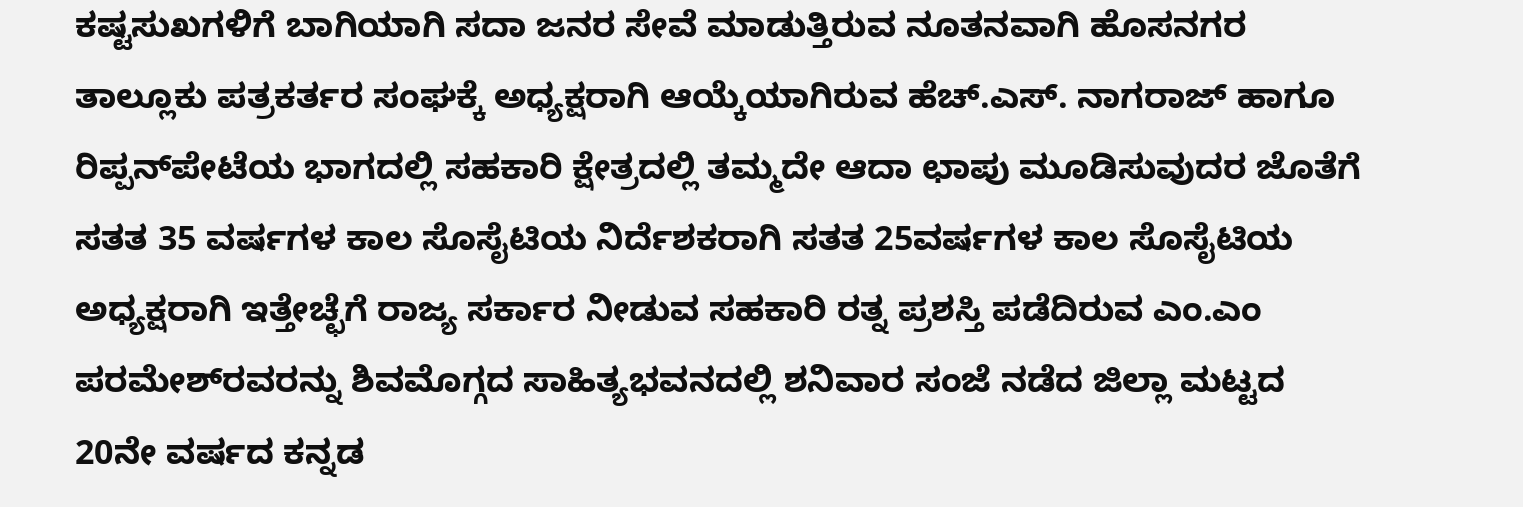ಕಷ್ಟಸುಖಗಳಿಗೆ ಬಾಗಿಯಾಗಿ ಸದಾ ಜನರ ಸೇವೆ ಮಾಡುತ್ತಿರುವ ನೂತನವಾಗಿ ಹೊಸನಗರ ತಾಲ್ಲೂಕು ಪತ್ರಕರ್ತರ ಸಂಘಕ್ಕೆ ಅಧ್ಯಕ್ಷರಾಗಿ ಆಯ್ಕೆಯಾಗಿರುವ ಹೆಚ್.ಎಸ್. ನಾಗರಾಜ್ ಹಾಗೂ ರಿಪ್ಪನ್‌ಪೇಟೆಯ ಭಾಗದಲ್ಲಿ ಸಹಕಾರಿ ಕ್ಷೇತ್ರದಲ್ಲಿ ತಮ್ಮದೇ ಆದಾ ಛಾಪು ಮೂಡಿಸುವುದರ ಜೊತೆಗೆ ಸತತ 35 ವರ್ಷಗಳ ಕಾಲ ಸೊಸೈಟಿಯ ನಿರ್ದೆಶಕರಾಗಿ ಸತತ 25ವರ್ಷಗಳ ಕಾಲ ಸೊಸೈಟಿಯ ಅಧ್ಯಕ್ಷರಾಗಿ ಇತ್ತೇಚ್ಛೆಗೆ ರಾಜ್ಯ ಸರ್ಕಾರ ನೀಡುವ ಸಹಕಾರಿ ರತ್ನ ಪ್ರಶಸ್ತಿ ಪಡೆದಿರುವ ಎಂ.ಎಂ ಪರಮೇಶ್‌ರವರನ್ನು ಶಿವಮೊಗ್ಗದ ಸಾಹಿತ್ಯಭವನದಲ್ಲಿ ಶನಿವಾರ ಸಂಜೆ ನಡೆದ ಜಿಲ್ಲಾ ಮಟ್ಟದ 20ನೇ ವರ್ಷದ ಕನ್ನಡ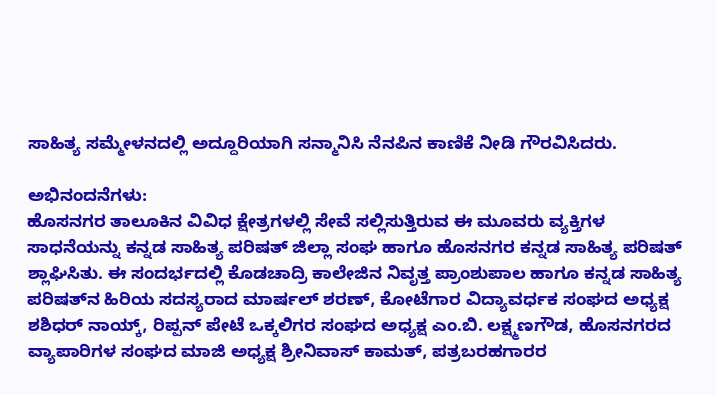ಸಾಹಿತ್ಯ ಸಮ್ಮೇಳನದಲ್ಲಿ ಅದ್ದೂರಿಯಾಗಿ ಸನ್ಮಾನಿಸಿ ನೆನಪಿನ ಕಾಣಿಕೆ ನೀಡಿ ಗೌರವಿಸಿದರು.

ಅಭಿನಂದನೆಗಳು:
ಹೊಸನಗರ ತಾಲೂಕಿನ ವಿವಿಧ ಕ್ಷೇತ್ರಗಳಲ್ಲಿ ಸೇವೆ ಸಲ್ಲಿಸುತ್ತಿರುವ ಈ ಮೂವರು ವ್ಯಕ್ತಿಗಳ ಸಾಧನೆಯನ್ನು ಕನ್ನಡ ಸಾಹಿತ್ಯ ಪರಿಷತ್ ಜಿಲ್ಲಾ ಸಂಘ ಹಾಗೂ ಹೊಸನಗರ ಕನ್ನಡ ಸಾಹಿತ್ಯ ಪರಿಷತ್ ಶ್ಲಾಘಿಸಿತು. ಈ ಸಂದರ್ಭದಲ್ಲಿ ಕೊಡಚಾದ್ರಿ ಕಾಲೇಜಿನ ನಿವೃತ್ತ ಪ್ರಾಂಶುಪಾಲ ಹಾಗೂ ಕನ್ನಡ ಸಾಹಿತ್ಯ ಪರಿಷತ್‌ನ ಹಿರಿಯ ಸದಸ್ಯರಾದ ಮಾರ್ಷಲ್ ಶರಣ್, ಕೋಟೆಗಾರ ವಿದ್ಯಾವರ್ಧಕ ಸಂಘದ ಅಧ್ಯಕ್ಷ ಶಶಿಧರ್ ನಾಯ್ಕ್, ರಿಪ್ಪನ್ ಪೇಟೆ ಒಕ್ಕಲಿಗರ ಸಂಘದ ಅಧ್ಯಕ್ಷ ಎಂ.ಬಿ. ಲಕ್ಷ್ಮಣಗೌಡ, ಹೊಸನಗರದ ವ್ಯಾಪಾರಿಗಳ ಸಂಘದ ಮಾಜಿ ಅಧ್ಯಕ್ಷ ಶ್ರೀನಿವಾಸ್ ಕಾಮತ್, ಪತ್ರಬರಹಗಾರರ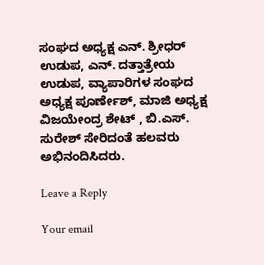ಸಂಘದ ಅಧ್ಯಕ್ಷ ಎನ್. ಶ್ರೀಧರ್ ಉಡುಪ, ಎನ್. ದತ್ತಾತ್ರೇಯ ಉಡುಪ, ವ್ಯಾಪಾರಿಗಳ ಸಂಘದ ಅಧ್ಯಕ್ಷ ಪೂರ್ಣೇಶ್, ಮಾಜಿ ಅಧ್ಯಕ್ಷ ವಿಜಯೇಂದ್ರ ಶೇಟ್ , ಬಿ.ಎಸ್. ಸುರೇಶ್ ಸೇರಿದಂತೆ ಹಲವರು ಅಭಿನಂದಿಸಿದರು.

Leave a Reply

Your email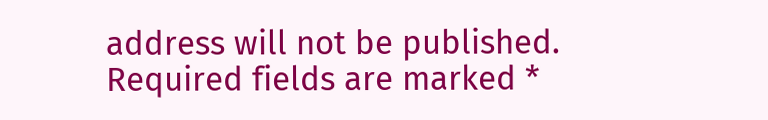address will not be published. Required fields are marked *